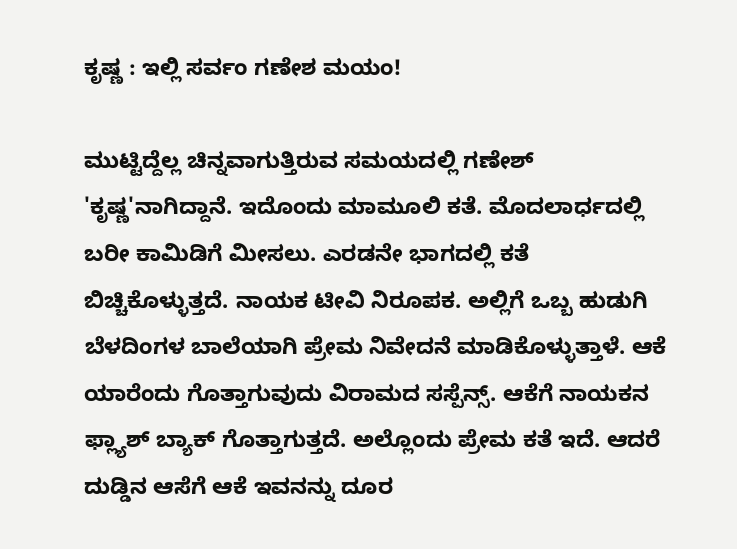ಕೃಷ್ಣ : ಇಲ್ಲಿ ಸರ್ವಂ ಗಣೇಶ ಮಯಂ!

ಮುಟ್ಟಿದ್ದೆಲ್ಲ ಚಿನ್ನವಾಗುತ್ತಿರುವ ಸಮಯದಲ್ಲಿ ಗಣೇಶ್ 'ಕೃಷ್ಣ'ನಾಗಿದ್ದಾನೆ. ಇದೊಂದು ಮಾಮೂಲಿ ಕತೆ. ಮೊದಲಾರ್ಧದಲ್ಲಿ ಬರೀ ಕಾಮಿಡಿಗೆ ಮೀಸಲು. ಎರಡನೇ ಭಾಗದಲ್ಲಿ ಕತೆ ಬಿಚ್ಚಿಕೊಳ್ಳುತ್ತದೆ. ನಾಯಕ ಟೀವಿ ನಿರೂಪಕ. ಅಲ್ಲಿಗೆ ಒಬ್ಬ ಹುಡುಗಿ ಬೆಳದಿಂಗಳ ಬಾಲೆಯಾಗಿ ಪ್ರೇಮ ನಿವೇದನೆ ಮಾಡಿಕೊಳ್ಳುತ್ತಾಳೆ. ಆಕೆ ಯಾರೆಂದು ಗೊತ್ತಾಗುವುದು ವಿರಾಮದ ಸಸ್ಪೆನ್ಸ್. ಆಕೆಗೆ ನಾಯಕನ ಫ್ಲ್ಯಾಶ್ ಬ್ಯಾಕ್ ಗೊತ್ತಾಗುತ್ತದೆ. ಅಲ್ಲೊಂದು ಪ್ರೇಮ ಕತೆ ಇದೆ. ಆದರೆ ದುಡ್ಡಿನ ಆಸೆಗೆ ಆಕೆ ಇವನನ್ನು ದೂರ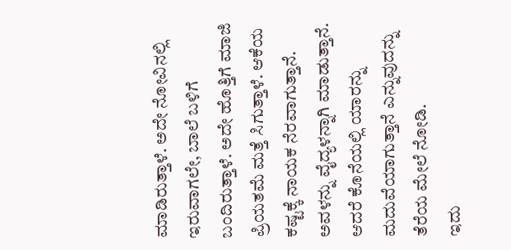ಮಾಡಿರುತ್ತಾಳೆ. ಅದೇ ನೋವಿನಲ್ಲಿ ಇರುವಾಗಲೇ, ಬಾಲೆ ಬಳಿಗೆ ಬಂದಿರುತ್ತಾಳೆ. ಅದೇ ಹೊತ್ತಿಗೆ ಮಾಜಿ ಪ್ರಿಯತಮೆ ಮತ್ತೆ ಸಿಗುತ್ತಾಳೆ. ಆಕೆಯ ಕಷ್ಟಕ್ಕೆ ನಾಯಕ ನೆರವಾಗುತ್ತಾನೆ. ಅವಳನ್ನು ವೈದ್ಯಳನ್ನಾಗಿ ಮಾಡುತ್ತಾನೆ. ಆದರೆ ಕೊನೆಯಲ್ಲಿ ಯಾರನ್ನು ಮದುವೆಯಾಗುತ್ತಾನೆ ಎನ್ನುವುದನ್ನು ತೆರೆಯ ಮೇಲೆ ನೋಡಿ.
ಇದು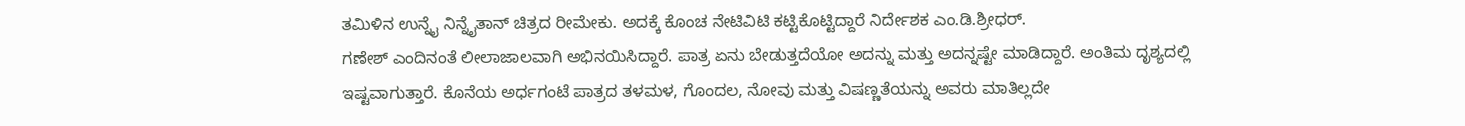ತಮಿಳಿನ ಉನ್ನೈ ನಿನ್ನೈತಾನ್ ಚಿತ್ರದ ರೀಮೇಕು. ಅದಕ್ಕೆ ಕೊಂಚ ನೇಟಿವಿಟಿ ಕಟ್ಟಿಕೊಟ್ಟಿದ್ದಾರೆ ನಿರ್ದೇಶಕ ಎಂ.ಡಿ.ಶ್ರೀಧರ್.
ಗಣೇಶ್ ಎಂದಿನಂತೆ ಲೀಲಾಜಾಲವಾಗಿ ಅಭಿನಯಿಸಿದ್ದಾರೆ. ಪಾತ್ರ ಏನು ಬೇಡುತ್ತದೆಯೋ ಅದನ್ನು ಮತ್ತು ಅದನ್ನಷ್ಟೇ ಮಾಡಿದ್ದಾರೆ. ಅಂತಿಮ ದೃಶ್ಯದಲ್ಲಿ ಇಷ್ಟವಾಗುತ್ತಾರೆ. ಕೊನೆಯ ಅರ್ಧಗಂಟೆ ಪಾತ್ರದ ತಳಮಳ, ಗೊಂದಲ, ನೋವು ಮತ್ತು ವಿಷಣ್ಣತೆಯನ್ನು ಅವರು ಮಾತಿಲ್ಲದೇ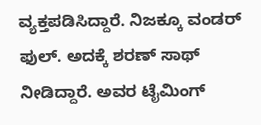ವ್ಯಕ್ತಪಡಿಸಿದ್ದಾರೆ. ನಿಜಕ್ಕೂ ವಂಡರ್ ಫುಲ್. ಅದಕ್ಕೆ ಶರಣ್ ಸಾಥ್ ನೀಡಿದ್ದಾರೆ. ಅವರ ಟೈಮಿಂಗ್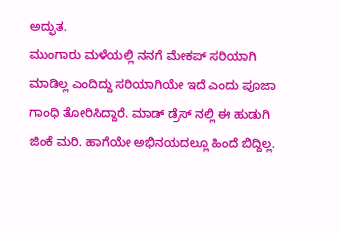ಅದ್ಫುತ.
ಮುಂಗಾರು ಮಳೆಯಲ್ಲಿ ನನಗೆ ಮೇಕಪ್ ಸರಿಯಾಗಿ ಮಾಡಿಲ್ಲ ಎಂದಿದ್ದು ಸರಿಯಾಗಿಯೇ ಇದೆ ಎಂದು ಪೂಜಾ ಗಾಂಧಿ ತೋರಿಸಿದ್ದಾರೆ. ಮಾಡ್ ಡ್ರೆಸ್ ನಲ್ಲಿ ಈ ಹುಡುಗಿ ಜಿಂಕೆ ಮರಿ. ಹಾಗೆಯೇ ಅಭಿನಯದಲ್ಲೂ ಹಿಂದೆ ಬಿದ್ದಿಲ್ಲ.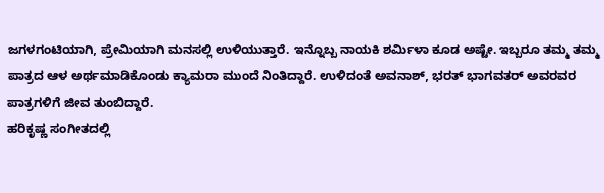ಜಗಳಗಂಟಿಯಾಗಿ, ಪ್ರೇಮಿಯಾಗಿ ಮನಸಲ್ಲಿ ಉಳಿಯುತ್ತಾರೆ. ಇನ್ನೊಬ್ಬ ನಾಯಕಿ ಶರ್ಮಿಳಾ ಕೂಡ ಅಷ್ಟೇ. ಇಬ್ಬರೂ ತಮ್ಮ ತಮ್ಮ ಪಾತ್ರದ ಆಳ ಅರ್ಥಮಾಡಿಕೊಂಡು ಕ್ಯಾಮರಾ ಮುಂದೆ ನಿಂತಿದ್ದಾರೆ. ಉಳಿದಂತೆ ಅವನಾಶ್, ಭರತ್ ಭಾಗವತರ್ ಅವರವರ ಪಾತ್ರಗಳಿಗೆ ಜೀವ ತುಂಬಿದ್ದಾರೆ.
ಹರಿಕೃಷ್ಣ ಸಂಗೀತದಲ್ಲಿ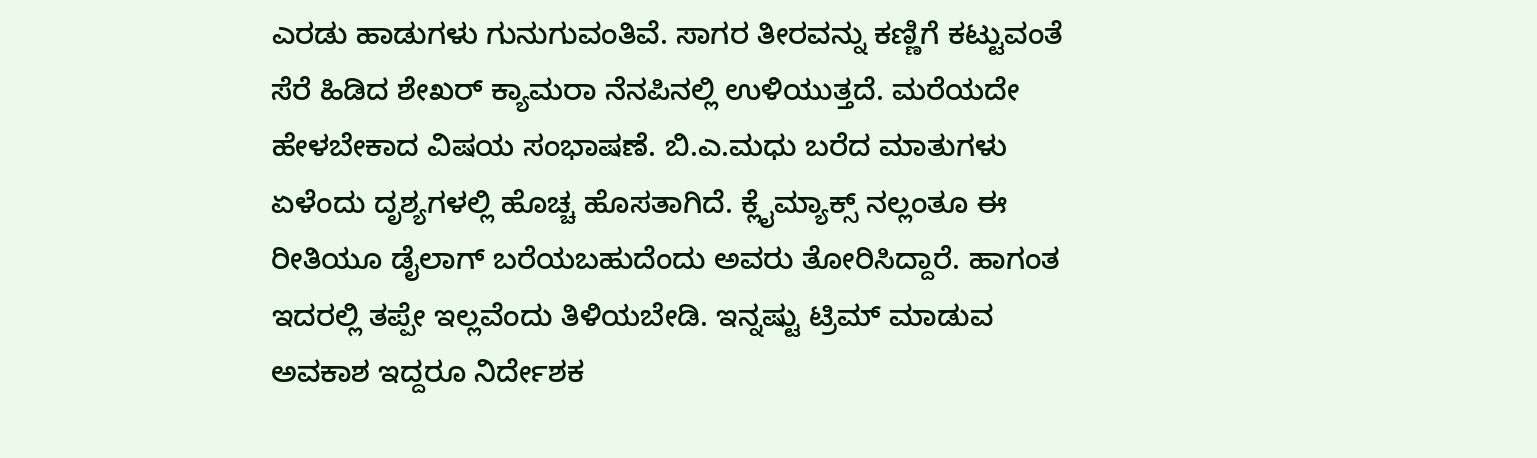ಎರಡು ಹಾಡುಗಳು ಗುನುಗುವಂತಿವೆ. ಸಾಗರ ತೀರವನ್ನು ಕಣ್ಣಿಗೆ ಕಟ್ಟುವಂತೆ ಸೆರೆ ಹಿಡಿದ ಶೇಖರ್ ಕ್ಯಾಮರಾ ನೆನಪಿನಲ್ಲಿ ಉಳಿಯುತ್ತದೆ. ಮರೆಯದೇ ಹೇಳಬೇಕಾದ ವಿಷಯ ಸಂಭಾಷಣೆ. ಬಿ.ಎ.ಮಧು ಬರೆದ ಮಾತುಗಳು ಏಳೆಂದು ದೃಶ್ಯಗಳಲ್ಲಿ ಹೊಚ್ಚ ಹೊಸತಾಗಿದೆ. ಕ್ಲೈಮ್ಯಾಕ್ಸ್ ನಲ್ಲಂತೂ ಈ ರೀತಿಯೂ ಡೈಲಾಗ್ ಬರೆಯಬಹುದೆಂದು ಅವರು ತೋರಿಸಿದ್ದಾರೆ. ಹಾಗಂತ ಇದರಲ್ಲಿ ತಪ್ಪೇ ಇಲ್ಲವೆಂದು ತಿಳಿಯಬೇಡಿ. ಇನ್ನಷ್ಟು ಟ್ರಿಮ್ ಮಾಡುವ ಅವಕಾಶ ಇದ್ದರೂ ನಿರ್ದೇಶಕ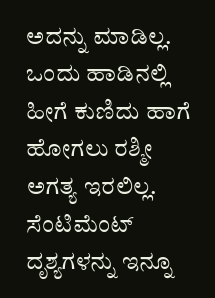ಅದನ್ನು ಮಾಡಿಲ್ಲ.
ಒಂದು ಹಾಡಿನಲ್ಲಿ ಹೀಗೆ ಕುಣಿದು ಹಾಗೆ ಹೋಗಲು ರಶ್ಮೀ ಅಗತ್ಯ ಇರಲಿಲ್ಲ. ಸೆಂಟಿಮೆಂಟ್ ದೃಶ್ಯಗಳನ್ನು ಇನ್ನೂ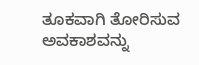ತೂಕವಾಗಿ ತೋರಿಸುವ ಅವಕಾಶವನ್ನು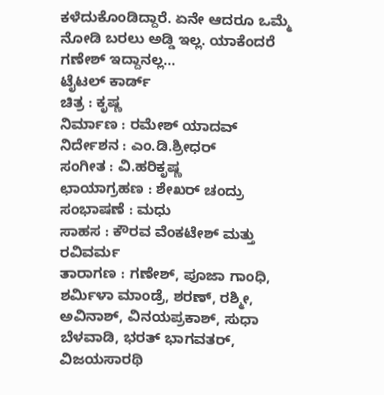ಕಳೆದುಕೊಂಡಿದ್ದಾರೆ. ಏನೇ ಆದರೂ ಒಮ್ಮೆ ನೋಡಿ ಬರಲು ಅಡ್ಡಿ ಇಲ್ಲ. ಯಾಕೆಂದರೆ ಗಣೇಶ್ ಇದ್ದಾನಲ್ಲ...
ಟೈಟಲ್ ಕಾರ್ಡ್
ಚಿತ್ರ : ಕೃಷ್ಣ
ನಿರ್ಮಾಣ : ರಮೇಶ್ ಯಾದವ್
ನಿರ್ದೇಶನ : ಎಂ.ಡಿ.ಶ್ರೀಧರ್
ಸಂಗೀತ : ವಿ.ಹರಿಕೃಷ್ಣ
ಛಾಯಾಗ್ರಹಣ : ಶೇಖರ್ ಚಂದ್ರು
ಸಂಭಾಷಣೆ : ಮಧು
ಸಾಹಸ : ಕೌರವ ವೆಂಕಟೇಶ್ ಮತ್ತು ರವಿವರ್ಮ
ತಾರಾಗಣ : ಗಣೇಶ್, ಪೂಜಾ ಗಾಂಧಿ, ಶರ್ಮಿಳಾ ಮಾಂಡ್ರೆ, ಶರಣ್, ರಶ್ಮೀ, ಅವಿನಾಶ್, ವಿನಯಪ್ರಕಾಶ್, ಸುಧಾ ಬೆಳವಾಡಿ, ಭರತ್ ಭಾಗವತರ್, ವಿಜಯಸಾರಥಿ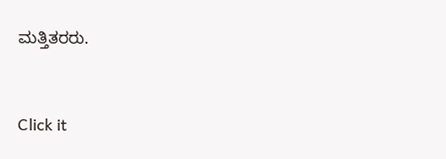ಮತ್ತಿತರರು.


Click it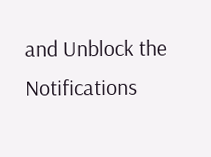and Unblock the Notifications